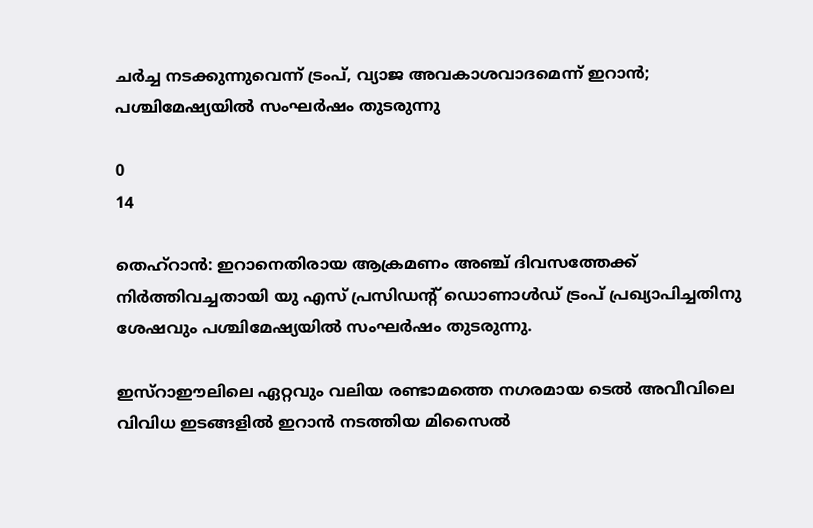ചര്‍ച്ച നടക്കുന്നുവെന്ന് ട്രംപ്, വ്യാജ അവകാശവാദമെന്ന് ഇറാന്‍; പശ്ചിമേഷ്യയില്‍ സംഘര്‍ഷം തുടരുന്നു

0
14

തെഹ്‌റാന്‍: ഇറാനെതിരായ ആക്രമണം അഞ്ച് ദിവസത്തേക്ക് നിര്‍ത്തിവച്ചതായി യു എസ് പ്രസിഡന്റ് ഡൊണാള്‍ഡ് ട്രംപ് പ്രഖ്യാപിച്ചതിനു ശേഷവും പശ്ചിമേഷ്യയില്‍ സംഘര്‍ഷം തുടരുന്നു.

ഇസ്‌റാഈലിലെ ഏറ്റവും വലിയ രണ്ടാമത്തെ നഗരമായ ടെല്‍ അവീവിലെ വിവിധ ഇടങ്ങളില്‍ ഇറാന്‍ നടത്തിയ മിസൈല്‍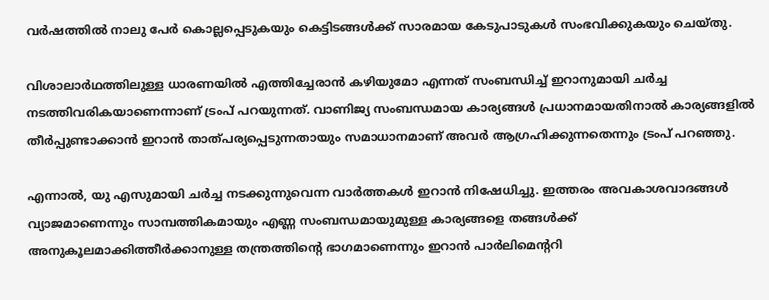വര്‍ഷത്തില്‍ നാലു പേര്‍ കൊല്ലപ്പെടുകയും കെട്ടിടങ്ങള്‍ക്ക് സാരമായ കേടുപാടുകള്‍ സംഭവിക്കുകയും ചെയ്തു.

വിശാലാര്‍ഥത്തിലുള്ള ധാരണയില്‍ എത്തിച്ചേരാന്‍ കഴിയുമോ എന്നത് സംബന്ധിച്ച് ഇറാനുമായി ചര്‍ച്ച നടത്തിവരികയാണെന്നാണ് ട്രംപ് പറയുന്നത്. വാണിജ്യ സംബന്ധമായ കാര്യങ്ങള്‍ പ്രധാനമായതിനാല്‍ കാര്യങ്ങളില്‍ തീര്‍പ്പുണ്ടാക്കാന്‍ ഇറാന്‍ താത്പര്യപ്പെടുന്നതായും സമാധാനമാണ് അവര്‍ ആഗ്രഹിക്കുന്നതെന്നും ട്രംപ് പറഞ്ഞു.

എന്നാല്‍, യു എസുമായി ചര്‍ച്ച നടക്കുന്നുവെന്ന വാര്‍ത്തകള്‍ ഇറാന്‍ നിഷേധിച്ചു. ഇത്തരം അവകാശവാദങ്ങള്‍ വ്യാജമാണെന്നും സാമ്പത്തികമായും എണ്ണ സംബന്ധമായുമുള്ള കാര്യങ്ങളെ തങ്ങള്‍ക്ക് അനുകൂലമാക്കിത്തീര്‍ക്കാനുള്ള തന്ത്രത്തിന്റെ ഭാഗമാണെന്നും ഇറാന്‍ പാര്‍ലിമെന്ററി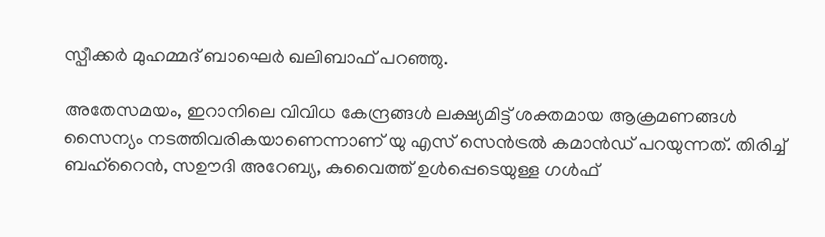സ്പീക്കര്‍ മുഹമ്മദ് ബാഘെര്‍ ഖലിബാഫ് പറഞ്ഞു.

അതേസമയം, ഇറാനിലെ വിവിധ കേന്ദ്രങ്ങള്‍ ലക്ഷ്യമിട്ട് ശക്തമായ ആക്രമണങ്ങള്‍ സൈന്യം നടത്തിവരികയാണെന്നാണ് യു എസ് സെന്‍ട്രല്‍ കമാന്‍ഡ് പറയുന്നത്. തിരിച്ച് ബഹ്‌റൈന്‍, സഊദി അറേബ്യ, കുവൈത്ത് ഉള്‍പ്പെടെയുള്ള ഗള്‍ഫ്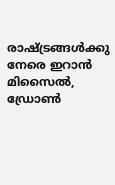രാഷ്ട്രങ്ങള്‍ക്കു നേരെ ഇറാന്‍ മിസൈല്‍, ഡ്രോണ്‍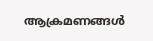ആക്രമണങ്ങള്‍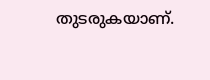തുടരുകയാണ്.